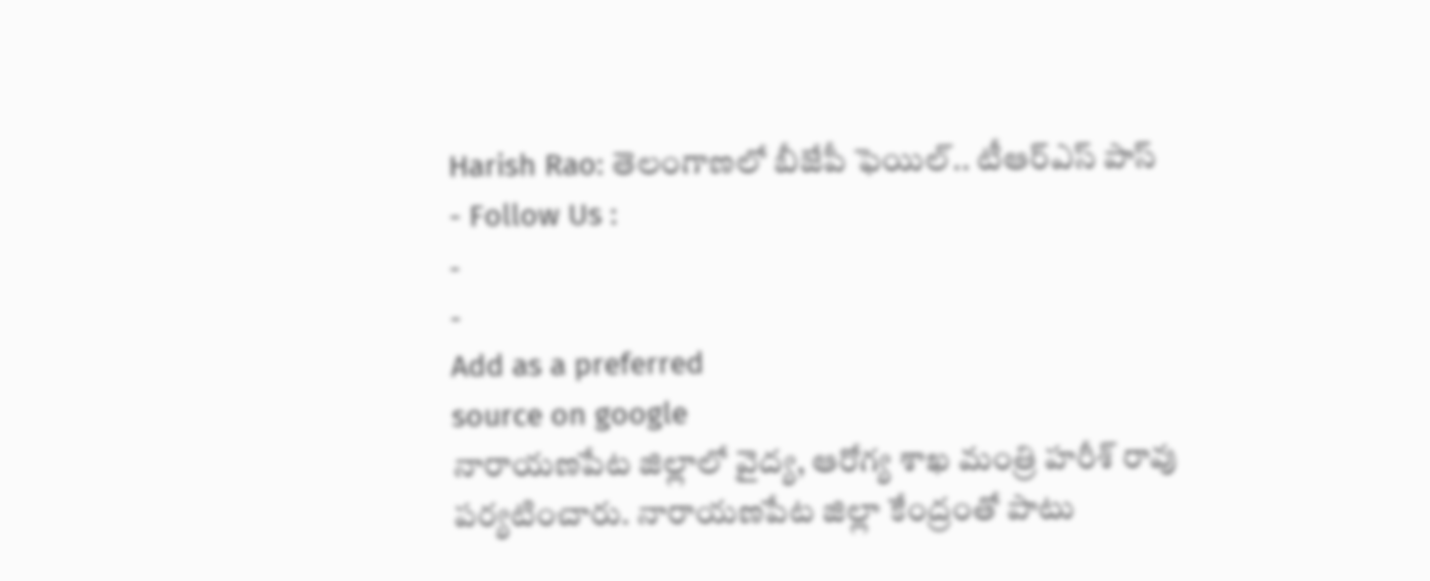Harish Rao: తెలంగాణలో బీజేపీ ఫెయిల్.. టీఆర్ఎస్ పాస్
- Follow Us :
-
-
Add as a preferred
source on google
నారాయణపేట జిల్లాలో వైద్య, ఆరోగ్య శాఖ మంత్రి హరీశ్ రావు పర్యటించారు. నారాయణపేట జిల్లా కేంద్రంతో పాటు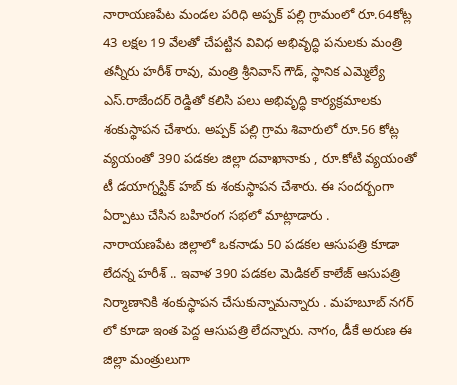నారాయణపేట మండల పరిధి అప్పక్ పల్లి గ్రామంలో రూ.64కోట్ల 43 లక్షల 19 వేలతో చేపట్టిన వివిధ అభివృద్ధి పనులకు మంత్రి తన్నీరు హరీశ్ రావు, మంత్రి శ్రీనివాస్ గౌడ్, స్థానిక ఎమ్మెల్యే ఎస్.రాజేందర్ రెడ్డితో కలిసి పలు అభివృద్ధి కార్యక్రమాలకు శంకుస్థాపన చేశారు. అప్పక్ పల్లి గ్రామ శివారులో రూ.56 కోట్ల వ్యయంతో 390 పడకల జిల్లా దవాఖానాకు , రూ.కోటి వ్యయంతో టీ డయాగ్నస్టిక్ హబ్ కు శంకుస్థాపన చేశారు. ఈ సందర్బంగా ఏర్పాటు చేసిన బహిరంగ సభలో మాట్లాడారు .
నారాయణపేట జిల్లాలో ఒకనాడు 50 పడకల ఆసుపత్రి కూడా లేదన్న హరీశ్ .. ఇవాళ 390 పడకల మెడికల్ కాలేజ్ ఆసుపత్రి నిర్మాణానికి శంకుస్థాపన చేసుకున్నామన్నారు . మహబూబ్ నగర్ లో కూడా ఇంత పెద్ద ఆసుపత్రి లేదన్నారు. నాగం, డీకే అరుణ ఈ జిల్లా మంత్రులుగా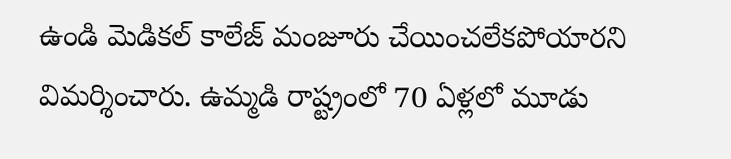ఉండి మెడికల్ కాలేజ్ మంజూరు చేయించలేకపోయారని విమర్శించారు. ఉమ్మడి రాష్ట్రంలో 70 ఏళ్లలో మూడు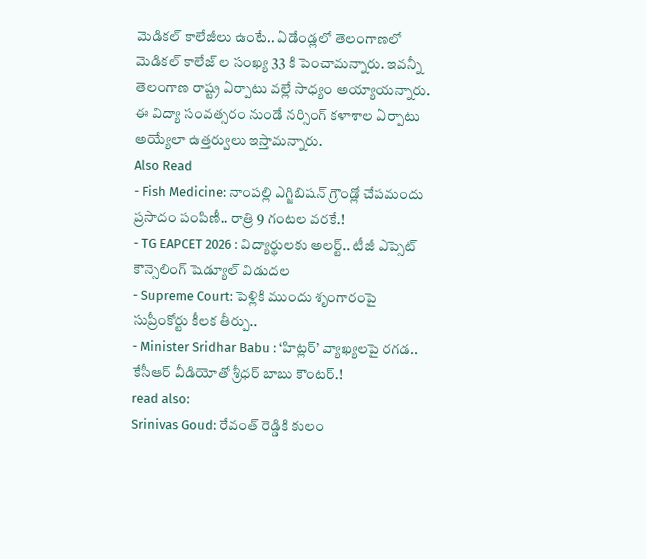మెడికల్ కాలేజీలు ఉంటే.. ఏడేండ్లలో తెలంగాణలో మెడికల్ కాలేజ్ ల సంఖ్య 33 కి పెంచామన్నారు. ఇవన్నీ తెలంగాణ రాష్ట్ర ఏర్పాటు వల్లే సాధ్యం అయ్యాయన్నారు. ఈ విద్యా సంవత్సరం నుండే నర్సింగ్ కళాశాల ఏర్పాటు అయ్యేలా ఉత్తర్వులు ఇస్తామన్నారు.
Also Read
- Fish Medicine: నాంపల్లి ఎగ్జిబిషన్ గ్రౌండ్లో చేపమందు ప్రసాదం పంపిణీ.. రాత్రి 9 గంటల వరకే.!
- TG EAPCET 2026 : విద్యార్థులకు అలర్ట్.. టీజీ ఎప్సెట్ కౌన్సెలింగ్ షెడ్యూల్ విడుదల
- Supreme Court: పెళ్లికి ముందు శృంగారంపై సుప్రీంకోర్టు కీలక తీర్పు..
- Minister Sridhar Babu : ‘హిట్లర్’ వ్యాఖ్యలపై రగడ.. కేసీఆర్ వీడియోతో శ్రీధర్ బాబు కౌంటర్.!
read also:
Srinivas Goud: రేవంత్ రెడ్డికి కులం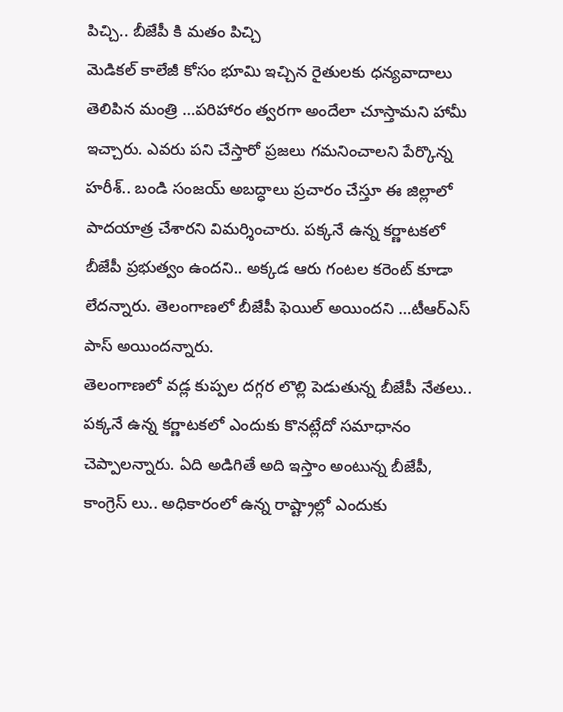పిచ్చి.. బీజేపీ కి మతం పిచ్చి
మెడికల్ కాలేజీ కోసం భూమి ఇచ్చిన రైతులకు ధన్యవాదాలు తెలిపిన మంత్రి …పరిహారం త్వరగా అందేలా చూస్తామని హామీ ఇచ్చారు. ఎవరు పని చేస్తారో ప్రజలు గమనించాలని పేర్కొన్న హరీశ్.. బండి సంజయ్ అబద్ధాలు ప్రచారం చేస్తూ ఈ జిల్లాలో పాదయాత్ర చేశారని విమర్శించారు. పక్కనే ఉన్న కర్ణాటకలో బీజేపీ ప్రభుత్వం ఉందని.. అక్కడ ఆరు గంటల కరెంట్ కూడా లేదన్నారు. తెలంగాణలో బీజేపీ ఫెయిల్ అయిందని …టీఆర్ఎస్ పాస్ అయిందన్నారు.
తెలంగాణలో వడ్ల కుప్పల దగ్గర లొల్లి పెడుతున్న బీజేపీ నేతలు.. పక్కనే ఉన్న కర్ణాటకలో ఎందుకు కొనట్లేదో సమాధానం చెప్పాలన్నారు. ఏది అడిగితే అది ఇస్తాం అంటున్న బీజేపీ, కాంగ్రెస్ లు.. అధికారంలో ఉన్న రాష్ట్రాల్లో ఎందుకు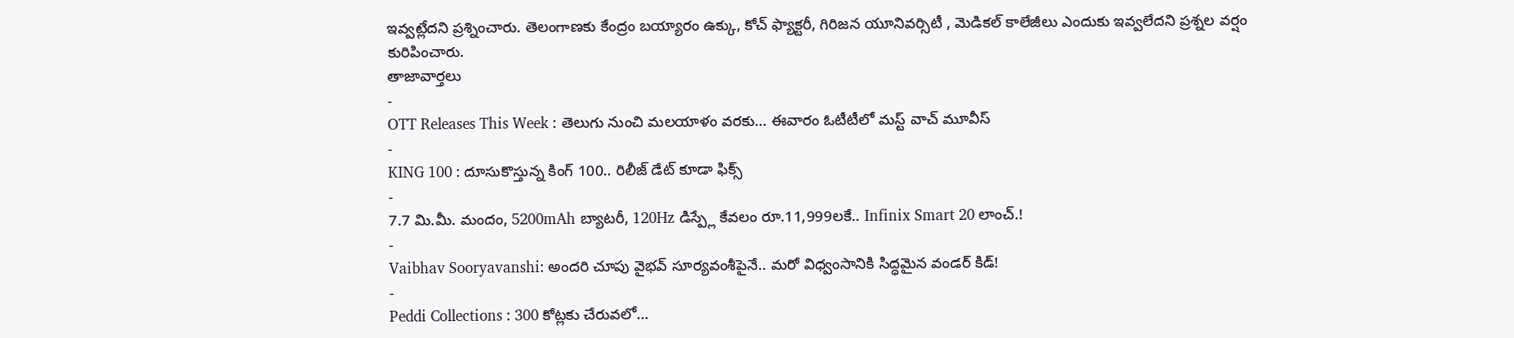ఇవ్వట్లేదని ప్రశ్నించారు. తెలంగాణకు కేంద్రం బయ్యారం ఉక్కు, కోచ్ ఫ్యాక్టరీ, గిరిజన యూనివర్సిటీ , మెడికల్ కాలేజీలు ఎందుకు ఇవ్వలేదని ప్రశ్నల వర్షం కురిపించారు.
తాజావార్తలు
-
OTT Releases This Week : తెలుగు నుంచి మలయాళం వరకు… ఈవారం ఓటీటీలో మస్ట్ వాచ్ మూవీస్
-
KING 100 : దూసుకొస్తున్న కింగ్ 100.. రిలీజ్ డేట్ కూడా ఫిక్స్
-
7.7 మి.మీ. మందం, 5200mAh బ్యాటరీ, 120Hz డిస్ప్లే కేవలం రూ.11,999లకే.. Infinix Smart 20 లాంచ్.!
-
Vaibhav Sooryavanshi: అందరి చూపు వైభవ్ సూర్యవంశీపైనే.. మరో విధ్వంసానికి సిద్ధమైన వండర్ కిడ్!
-
Peddi Collections : 300 కోట్లకు చేరువలో…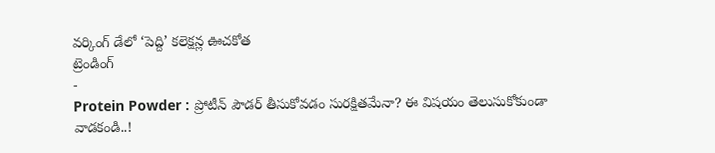వర్కింగ్ డేలో ‘పెద్ది’ కలెక్షన్ల ఊచకోత
ట్రెండింగ్
-
Protein Powder : ప్రోటీన్ పౌడర్ తీసుకోవడం సురక్షితమేనా? ఈ విషయం తెలుసుకోకుండా వాడకండి..!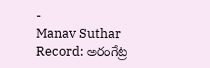-
Manav Suthar Record: అరంగేట్ర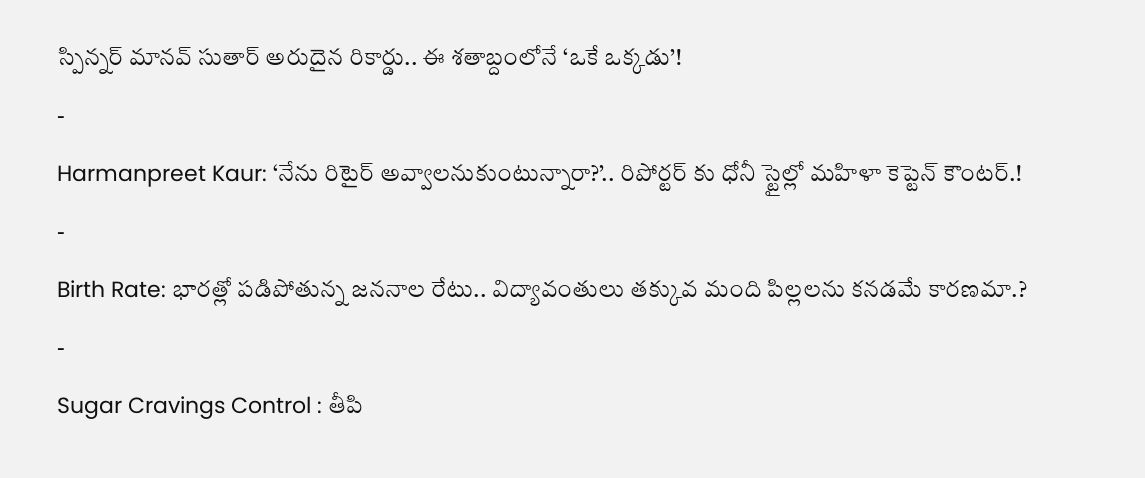స్పిన్నర్ మానవ్ సుతార్ అరుదైన రికార్డు.. ఈ శతాబ్దంలోనే ‘ఒకే ఒక్కడు’!
-
Harmanpreet Kaur: ‘నేను రిటైర్ అవ్వాలనుకుంటున్నారా?’.. రిపోర్టర్ కు ధోనీ స్టైల్లో మహిళా కెప్టెన్ కౌంటర్.!
-
Birth Rate: భారత్లో పడిపోతున్న జననాల రేటు.. విద్యావంతులు తక్కువ మంది పిల్లలను కనడమే కారణమా.?
-
Sugar Cravings Control : తీపి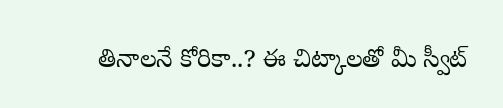తినాలనే కోరికా..? ఈ చిట్కాలతో మీ స్వీట్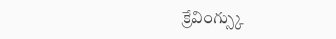క్రేవింగ్స్కు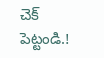చెక్ పెట్టండి.!